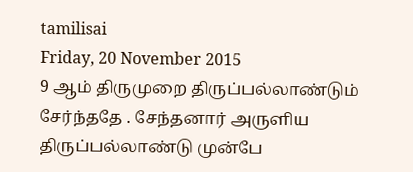tamilisai
Friday, 20 November 2015
9 ஆம் திருமுறை திருப்பல்லாண்டும் சேர்ந்ததே . சேந்தனார் அருளிய திருப்பல்லாண்டு முன்பே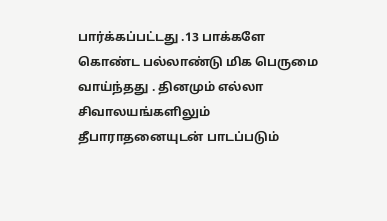பார்க்கப்பட்டது .13 பாக்களே கொண்ட பல்லாண்டு மிக பெருமை வாய்ந்தது . தினமும் எல்லா சிவாலயங்களிலும் தீபாராதனையுடன் பாடப்படும்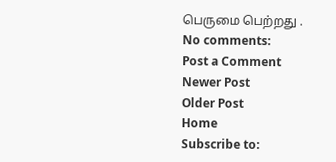பெருமை பெற்றது .
No comments:
Post a Comment
Newer Post
Older Post
Home
Subscribe to: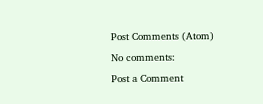Post Comments (Atom)
No comments:
Post a Comment